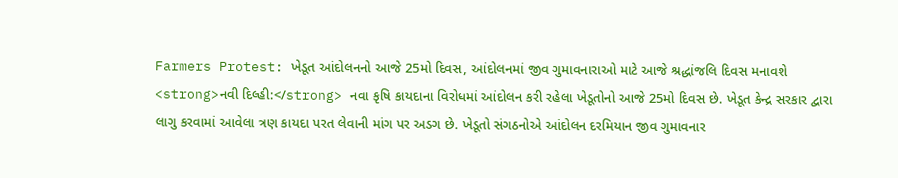Farmers Protest: ખેડૂત આંદોલનનો આજે 25મો દિવસ, આંદોલનમાં જીવ ગુમાવનારાઓ માટે આજે શ્રદ્ધાંજલિ દિવસ મનાવશે
<strong>નવી દિલ્હી:</strong> નવા કૃષિ કાયદાના વિરોધમાં આંદોલન કરી રહેલા ખેડૂતોનો આજે 25મો દિવસ છે. ખેડૂત કેન્દ્ર સરકાર દ્વારા લાગુ કરવામાં આવેલા ત્રણ કાયદા પરત લેવાની માંગ પર અડગ છે. ખેડૂતો સંગઠનોએ આંદોલન દરમિયાન જીવ ગુમાવનાર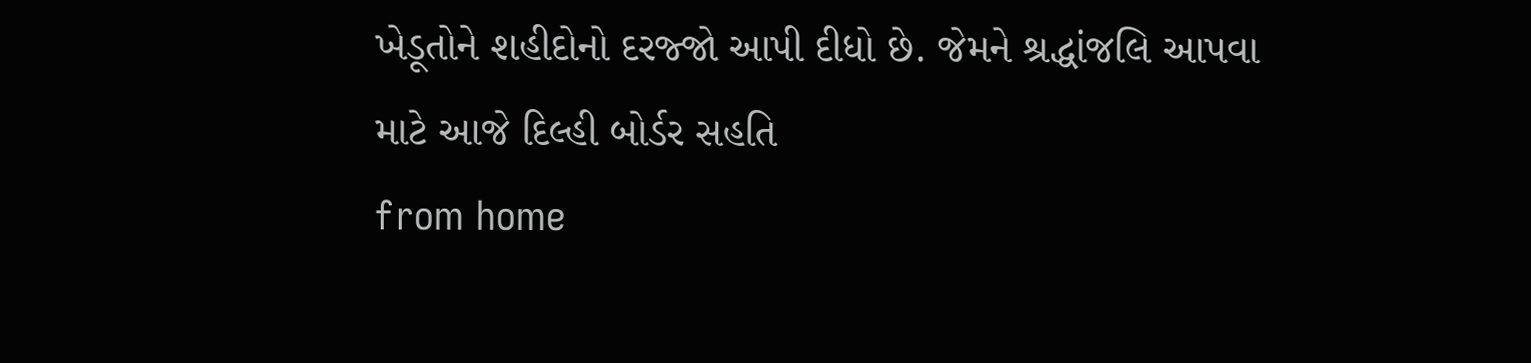ખેડૂતોને શહીદોનો દરજ્જો આપી દીધો છે. જેમને શ્રદ્ધાંજલિ આપવા માટે આજે દિલ્હી બોર્ડર સહતિ
from home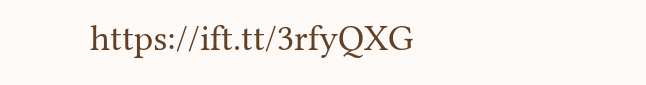https://ift.tt/3rfyQXG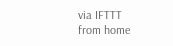via IFTTT
from home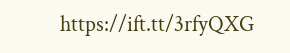https://ift.tt/3rfyQXG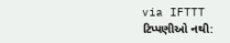via IFTTT
ટિપ્પણીઓ નથી: